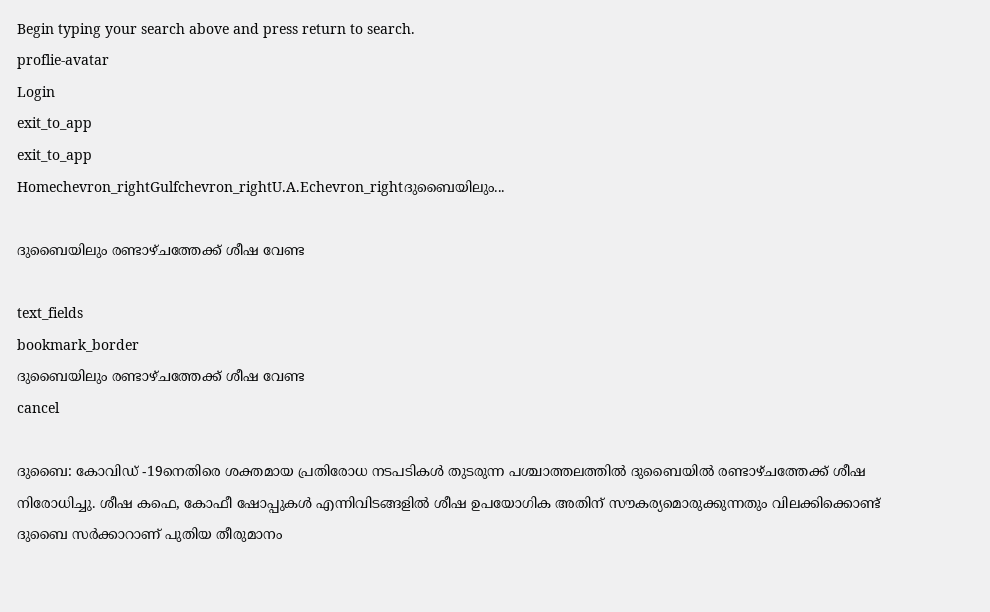Begin typing your search above and press return to search.
proflie-avatar
Login
exit_to_app
exit_to_app
Homechevron_rightGulfchevron_rightU.A.Echevron_rightദുബൈയിലും...

ദുബൈയിലും രണ്ടാഴ്ചത്തേക്ക് ശീഷ വേണ്ട

text_fields
bookmark_border
ദുബൈയിലും രണ്ടാഴ്ചത്തേക്ക് ശീഷ വേണ്ട
cancel

ദുബൈ: കോവിഡ് -19നെതിരെ ശക്തമായ പ്രതിരോധ നടപടികൾ തുടരുന്ന പശ്ചാത്തലത്തിൽ ദുബൈയിൽ രണ്ടാഴ്ചത്തേക്ക് ശീഷ നിരോധിച്ചു. ശീഷ കഫെ, കോഫീ ഷോപ്പുകൾ എന്നിവിടങ്ങളിൽ ശീഷ ഉപയോഗിക അതിന് സൗകര്യമൊരുക്കുന്നതും വിലക്കിക്കൊണ്ട് ദുബൈ സർക്കാറാണ് പുതിയ തീരുമാനം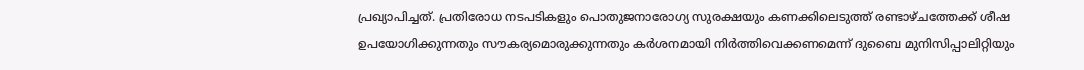പ്രഖ്യാപിച്ചത്. പ്രതിരോധ നടപടികളും പൊതുജനാരോഗ്യ സുരക്ഷയും കണക്കിലെടുത്ത് രണ്ടാഴ്ചത്തേക്ക് ശീഷ ഉപയോഗിക്കുന്നതും സൗകര്യമൊരുക്കുന്നതും കർശനമായി നിർത്തിവെക്കണമെന്ന് ദുബൈ മുനിസിപ്പാലിറ്റിയും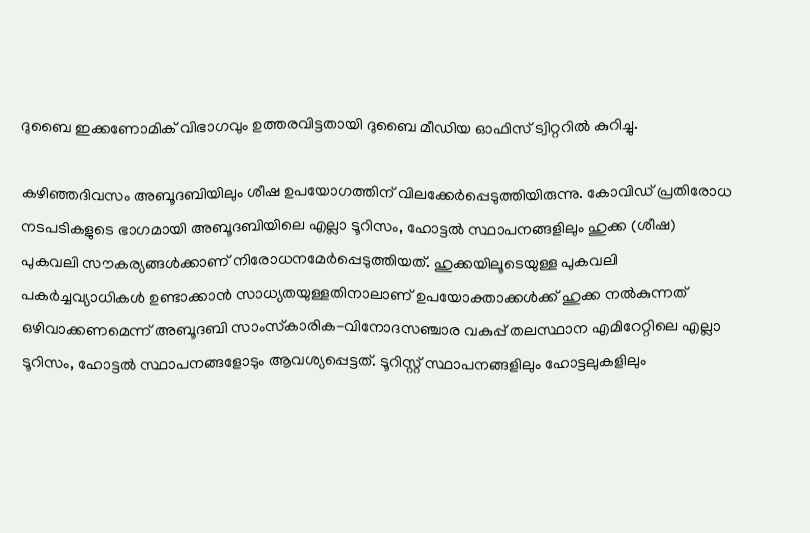ദുബൈ ഇക്കണോമിക് വിഭാഗവും ഉത്തരവിട്ടതായി ദുബൈ മീഡിയ ഓഫിസ് ട്വിറ്ററിൽ കുറിച്ചു.

കഴിഞ്ഞദിവസം അബൂദബിയിലും ശീഷ ഉപയോഗത്തിന് വിലക്കേർപ്പെടുത്തിയിരുന്നു. കോവിഡ് പ്രതിരോധ നടപടികളുടെ ഭാഗമായി അബൂദബിയിലെ എല്ലാ ടൂറിസം, ഹോട്ടൽ സ്ഥാപനങ്ങളിലും ഹുക്ക (ശീഷ) പുകവലി സൗകര്യങ്ങൾക്കാണ് നിരോധനമേർപ്പെടുത്തിയത്. ഹുക്കയിലൂടെയുള്ള പുകവലി പകർച്ചവ്യാധികൾ ഉണ്ടാക്കാൻ സാധ്യതയുള്ളതിനാലാണ് ഉപയോക്താക്കൾക്ക് ഹുക്ക നൽകുന്നത് ഒഴിവാക്കണമെന്ന് അബൂദബി സാംസ്‌കാരിക-വിനോദസഞ്ചാര വകുപ്പ് തലസ്ഥാന എമിറേറ്റിലെ എല്ലാ ടൂറിസം, ഹോട്ടൽ സ്ഥാപനങ്ങളോടും ആവശ്യപ്പെട്ടത്. ടൂറിസ്റ്റ് സ്ഥാപനങ്ങളിലും ഹോട്ടലുകളിലും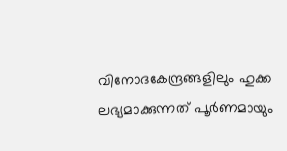വിനോദകേന്ദ്രങ്ങളിലും ഹുക്ക ലഭ്യമാക്കുന്നത് പൂർണമായും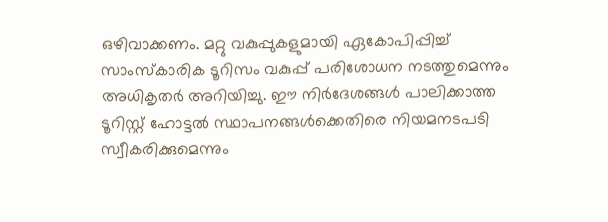ഒഴിവാക്കണം. മറ്റു വകുപ്പുകളുമായി ഏകോപിപ്പിച്ച് സാംസ്‌കാരിക ടൂറിസം വകുപ്പ് പരിശോധന നടത്തുമെന്നും അധികൃതർ അറിയിച്ചു. ഈ നിർദേശങ്ങൾ പാലിക്കാത്ത ടൂറിസ്റ്റ് ഹോട്ടൽ സ്ഥാപനങ്ങൾക്കെതിരെ നിയമനടപടി സ്വീകരിക്കുമെന്നും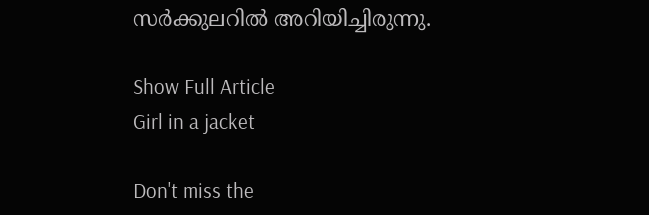സർക്കുലറിൽ അറിയിച്ചിരുന്നു.

Show Full Article
Girl in a jacket

Don't miss the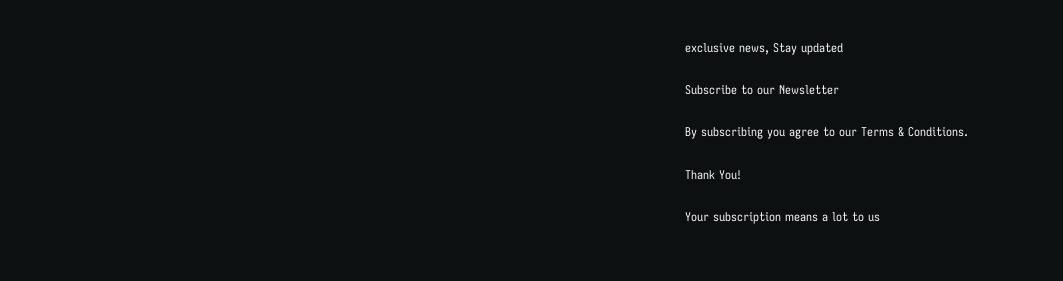exclusive news, Stay updated

Subscribe to our Newsletter

By subscribing you agree to our Terms & Conditions.

Thank You!

Your subscription means a lot to us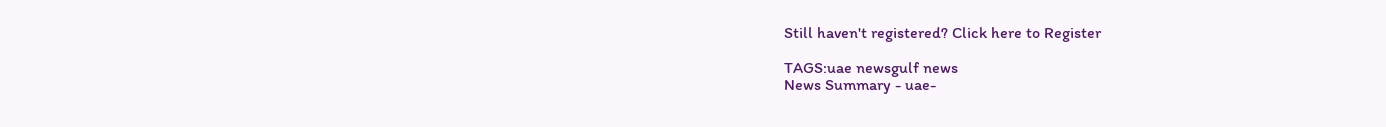Still haven't registered? Click here to Register

TAGS:uae newsgulf news
News Summary - uae-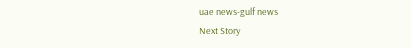uae news-gulf news
Next Story